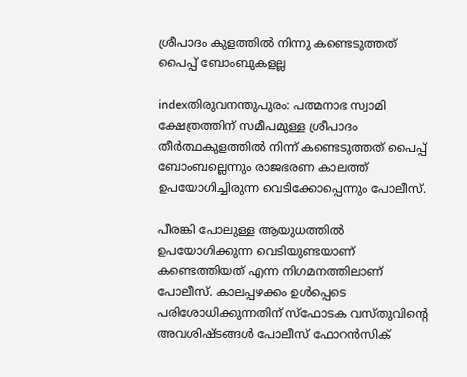ശ്രീപാദം കുളത്തില്‍ നിന്നു കണ്ടെടുത്തത് പൈപ്പ് ബോംബുകളല്ല

indexതിരുവനന്തുപുരം: പത്മനാഭ സ്വാമി ക്ഷേത്രത്തിന് സമീപമുള്ള ശ്രീപാദം തീര്‍ത്ഥകുളത്തില്‍ നിന്ന് കണ്ടെടുത്തത് പൈപ്പ് ബോംബല്ലെന്നും രാജഭരണ കാലത്ത് ഉപയോഗിച്ചിരുന്ന വെടിക്കോപ്പെന്നും പോലീസ്.

പീരങ്കി പോലുള്ള ആയുധത്തില്‍ ഉപയോഗിക്കുന്ന വെടിയുണ്ടയാണ് കണ്ടെത്തിയത് എന്ന നിഗമനത്തിലാണ് പോലീസ്. കാലപ്പഴക്കം ഉള്‍പ്പെടെ പരിശോധിക്കുന്നതിന് സ്‌ഫോടക വസ്തുവിന്റെ അവശിഷ്ടങ്ങള്‍ പോലീസ് ഫോറന്‍സിക്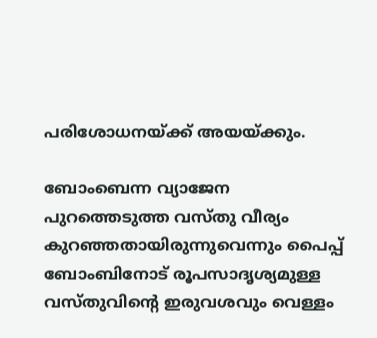പരിശോധനയ്ക്ക് അയയ്ക്കും.

ബോംബെന്ന വ്യാജേന പുറത്തെടുത്ത വസ്തു വീര്യം കുറഞ്ഞതായിരുന്നുവെന്നും പൈപ്പ് ബോംബിനോട് രൂപസാദൃശ്യമുള്ള വസ്തുവിന്റെ ഇരുവശവും വെള്ളം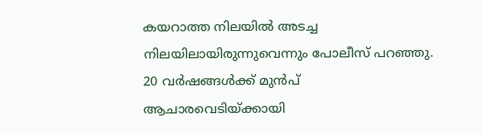കയറാത്ത നിലയില്‍ അടച്ച നിലയിലായിരുന്നുവെന്നും പോലീസ് പറഞ്ഞു. 20 വര്‍ഷങ്ങള്‍ക്ക് മുന്‍പ് ആചാരവെടിയ്ക്കായി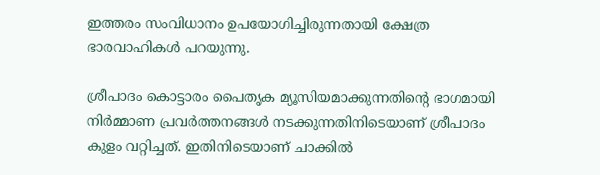ഇത്തരം സംവിധാനം ഉപയോഗിച്ചിരുന്നതായി ക്ഷേത്ര ഭാരവാഹികള്‍ പറയുന്നു.

ശ്രീപാദം കൊട്ടാരം പൈതൃക മ്യൂസിയമാക്കുന്നതിന്റെ ഭാഗമായി നിര്‍മ്മാണ പ്രവര്‍ത്തനങ്ങള്‍ നടക്കുന്നതിനിടെയാണ് ശ്രീപാദം കുളം വറ്റിച്ചത്. ഇതിനിടെയാണ് ചാക്കില്‍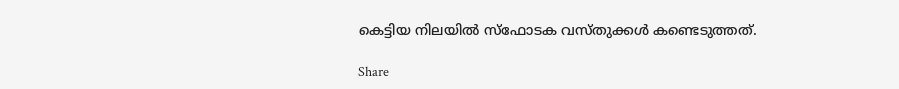കെട്ടിയ നിലയില്‍ സ്‌ഫോടക വസ്തുക്കള്‍ കണ്ടെടുത്തത്.

Share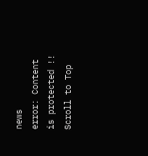news
error: Content is protected !!
Scroll to Top